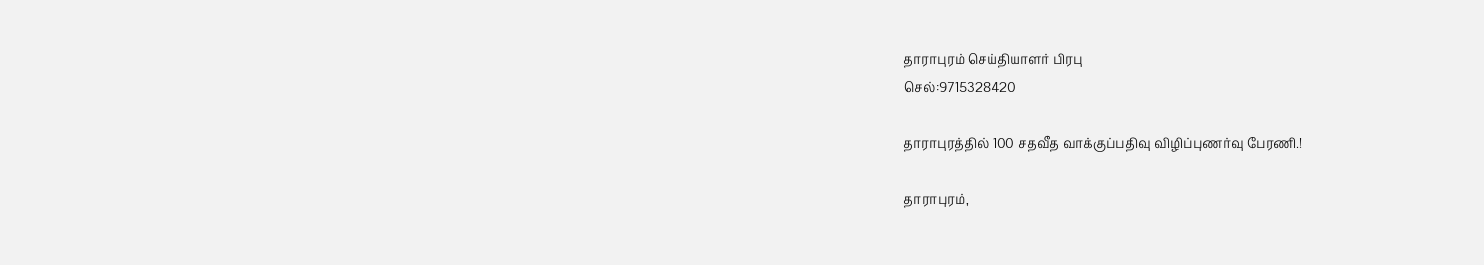தாராபுரம் செய்தியாளர் பிரபு
செல்:9715328420

தாராபுரத்தில் 100 சதவீத வாக்குப்பதிவு விழிப்புணர்வு பேரணி.!

தாராபுரம்,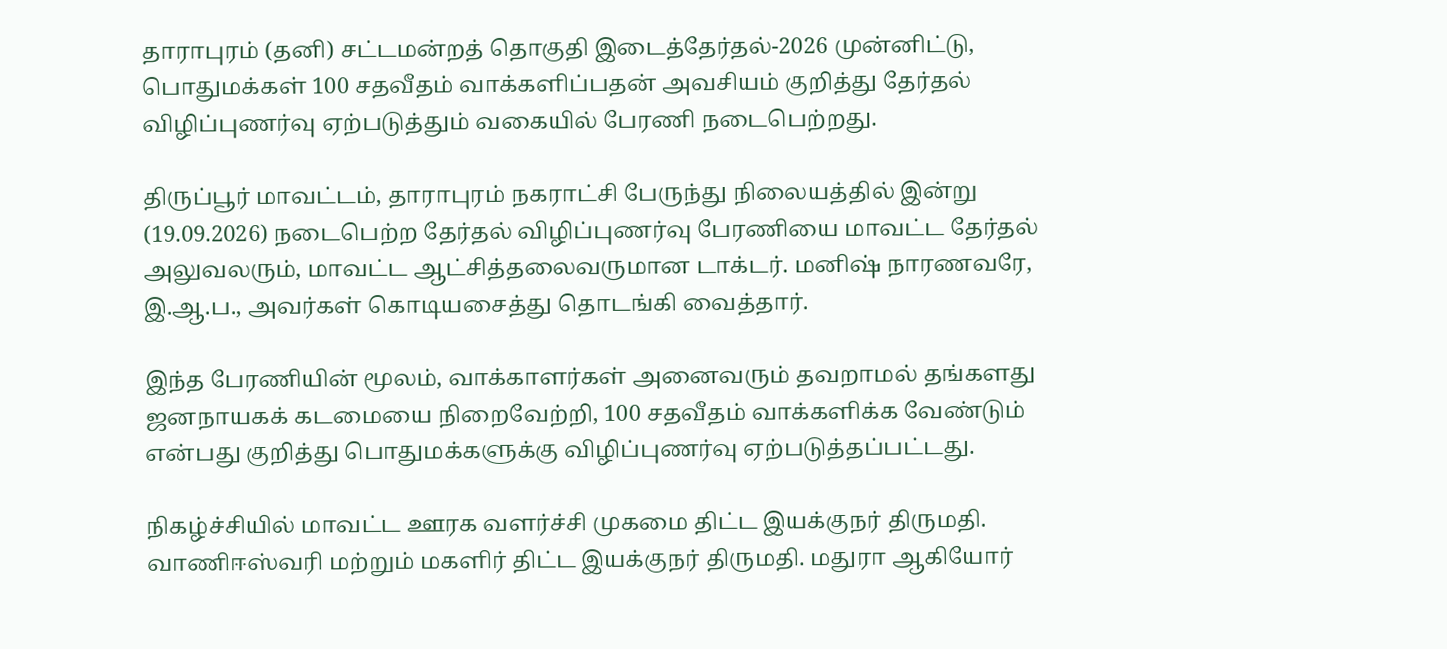தாராபுரம் (தனி) சட்டமன்றத் தொகுதி இடைத்தேர்தல்-2026 முன்னிட்டு, பொதுமக்கள் 100 சதவீதம் வாக்களிப்பதன் அவசியம் குறித்து தேர்தல் விழிப்புணர்வு ஏற்படுத்தும் வகையில் பேரணி நடைபெற்றது.

திருப்பூர் மாவட்டம், தாராபுரம் நகராட்சி பேருந்து நிலையத்தில் இன்று (19.09.2026) நடைபெற்ற தேர்தல் விழிப்புணர்வு பேரணியை மாவட்ட தேர்தல் அலுவலரும், மாவட்ட ஆட்சித்தலைவருமான டாக்டர். மனிஷ் நாரணவரே, இ.ஆ.ப., அவர்கள் கொடியசைத்து தொடங்கி வைத்தார்.

இந்த பேரணியின் மூலம், வாக்காளர்கள் அனைவரும் தவறாமல் தங்களது ஜனநாயகக் கடமையை நிறைவேற்றி, 100 சதவீதம் வாக்களிக்க வேண்டும் என்பது குறித்து பொதுமக்களுக்கு விழிப்புணர்வு ஏற்படுத்தப்பட்டது.

நிகழ்ச்சியில் மாவட்ட ஊரக வளர்ச்சி முகமை திட்ட இயக்குநர் திருமதி. வாணிஈஸ்வரி மற்றும் மகளிர் திட்ட இயக்குநர் திருமதி. மதுரா ஆகியோர்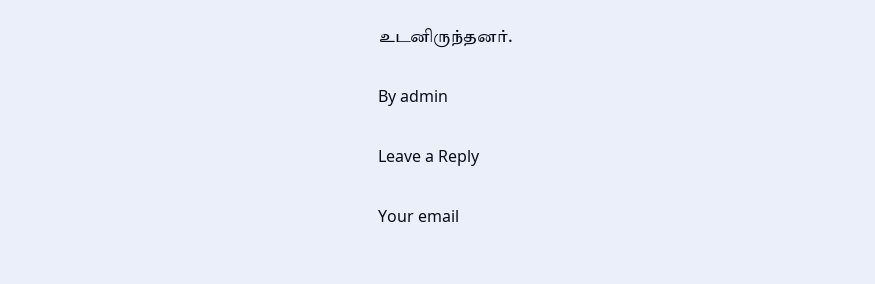உடனிருந்தனர்.

By admin

Leave a Reply

Your email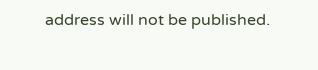address will not be published.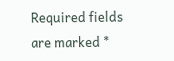Required fields are marked *